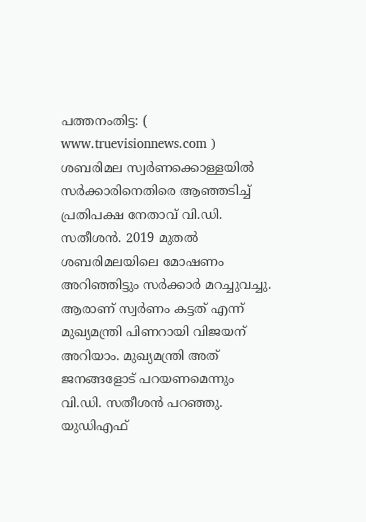പത്തനംതിട്ട: ( www.truevisionnews.com ) ശബരിമല സ്വർണക്കൊള്ളയിൽ സർക്കാരിനെതിരെ ആഞ്ഞടിച്ച് പ്രതിപക്ഷ നേതാവ് വി.ഡി. സതീശൻ. 2019 മുതൽ ശബരിമലയിലെ മോഷണം അറിഞ്ഞിട്ടും സർക്കാർ മറച്ചുവച്ചു. ആരാണ് സ്വർണം കട്ടത് എന്ന് മുഖ്യമന്ത്രി പിണറായി വിജയന് അറിയാം. മുഖ്യമന്ത്രി അത് ജനങ്ങളോട് പറയണമെന്നും വി.ഡി. സതീശൻ പറഞ്ഞു.
യുഡിഎഫ്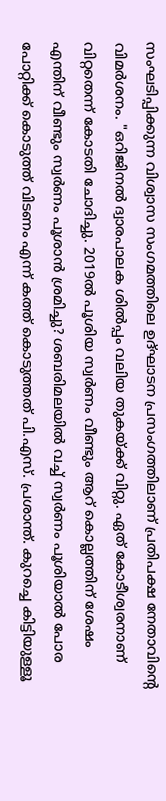സംഘടിപ്പിക്കുന്ന വിശ്വാസ സംഗമത്തിലെ ഉദ്ഘാടന പ്രസംഗത്തിലാണ് പ്രതിപക്ഷ നേതാവിൻ്റെ വിമർശനം. "ഒറിജിനൽ ദ്വാരപാലക ശിൽപ്പം വലിയ തുകയ്ക്ക് വിറ്റു. ഏത് കോടീശ്വരനാണ് വിറ്റതെന്ന് കോടതി ചോദിച്ചു. 2019ൽ പൂശിയ സ്വർണം വീണ്ടും ആറ് കൊല്ലത്തിന് ശേഷം എന്തിന് വീണ്ടും സ്വർണം പൂശാൻ ശ്രമിച്ചു? ശബരിമലയിൽ വച്ച് സ്വർണം പൂശിയാൽ പോര പോറ്റിക്ക് കൊടുത്ത് വിടണം എന്ന് കത്ത് കൊടുത്തത് പി.എസ്. പ്രശാന്ത്. കുറച്ചെ കിട്ടിയുള്ളൂ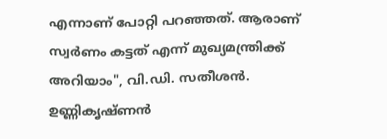എന്നാണ് പോറ്റി പറഞ്ഞത്. ആരാണ് സ്വർണം കട്ടത് എന്ന് മുഖ്യമന്ത്രിക്ക് അറിയാം", വി.ഡി. സതീശൻ.
ഉണ്ണികൃഷ്ണൻ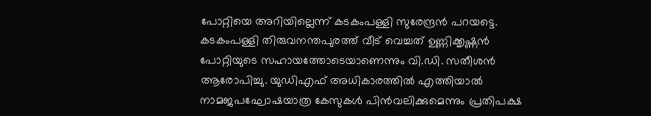പോറ്റിയെ അറിയില്ലെന്ന് കടകംപള്ളി സുരേന്ദ്രൻ പറയട്ടെ. കടകംപള്ളി തിരുവനന്തപുരത്ത് വീട് വെച്ചത് ഉണ്ണിക്കൃഷ്ണൻ പോറ്റിയുടെ സഹായത്തോടെയാണെന്നും വി.ഡി. സതീശൻ ആരോപിച്ചു. യുഡിഎഫ് അധികാരത്തിൽ എത്തിയാൽ നാമജപഘോഷയാത്ര കേസുകൾ പിൻവലിക്കുമെന്നും പ്രതിപക്ഷ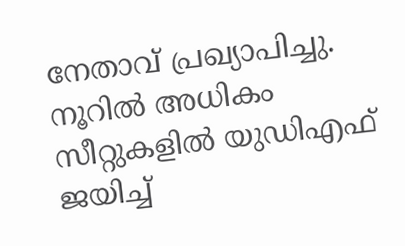നേതാവ് പ്രഖ്യാപിച്ചു. നൂറിൽ അധികം സീറ്റുകളിൽ യുഡിഎഫ് ജയിച്ച്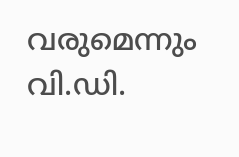വരുമെന്നും വി.ഡി.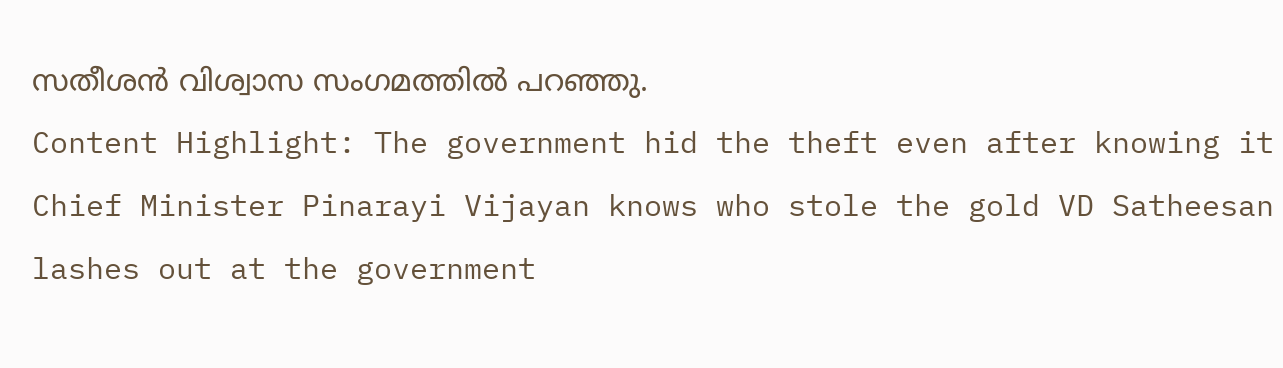സതീശൻ വിശ്വാസ സംഗമത്തിൽ പറഞ്ഞു.
Content Highlight: The government hid the theft even after knowing it Chief Minister Pinarayi Vijayan knows who stole the gold VD Satheesan lashes out at the government